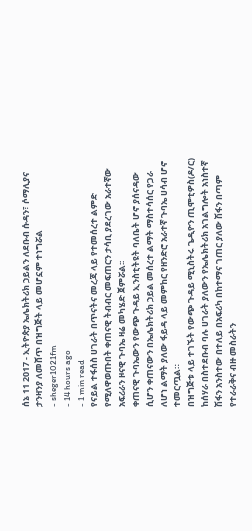ሰኔ 11 2017 - ኢትዮጵያ ኤሌክትሪክ ኃይልን ለደቡብ ሱዳን፣ ሶማሊያና ታንዛንያ ለመሸጥ በዝግጅት ላይ መሆኗም ተነግሯል
- sheger1021fm
- 14 hours ago
- 1 min read
የናይል ተፋሰስ ሀገራት በጥናትና መረጃ ላይ የተመሰረተ ልምድ የሚለዋወጡበት ቀጠናዊ ትብብር መፍጠርን ታሳቢ ያደረገው አራተኛው አፍሪራን ዞናዊ ጉባኤ ዛሬ መካሄድ ጀምሯል፡፡
ቀጠናዊ ጉባኤውን የውጭ ጉዳይ ኢንስቲትዩት ባለቤት ሆኖ ያሰናዳው ሲሆን ቀጠናውን በኤሌክትሪክ ኃይል መሰረተ ልማት ማስተሳሰር የጋራ ለሆነ ልማት ያለው ፋይዳ ላይ መምከር የዘንድሮ አራተኛ ጉባኤ ሀሳብ ሆኖ ተመርጧል።
በዝግጅቱ ላይ ተገኙት የውጭ ጉዳይ ሚኒስትሩ ጌዲዮን ጢሞቲዎስ(ዶ/ር) ከሰሃራ በስተደቡብ ባሉ ሀገራት ያለውን የኤሌክትሪክ አገልግሎት አነስተኛ ሽፋን አንስተው በተለይ በአፍሪካ በከተማና ገጠር ያለው ሽፋን በጣም የተራራቅና ብዙ መስራትን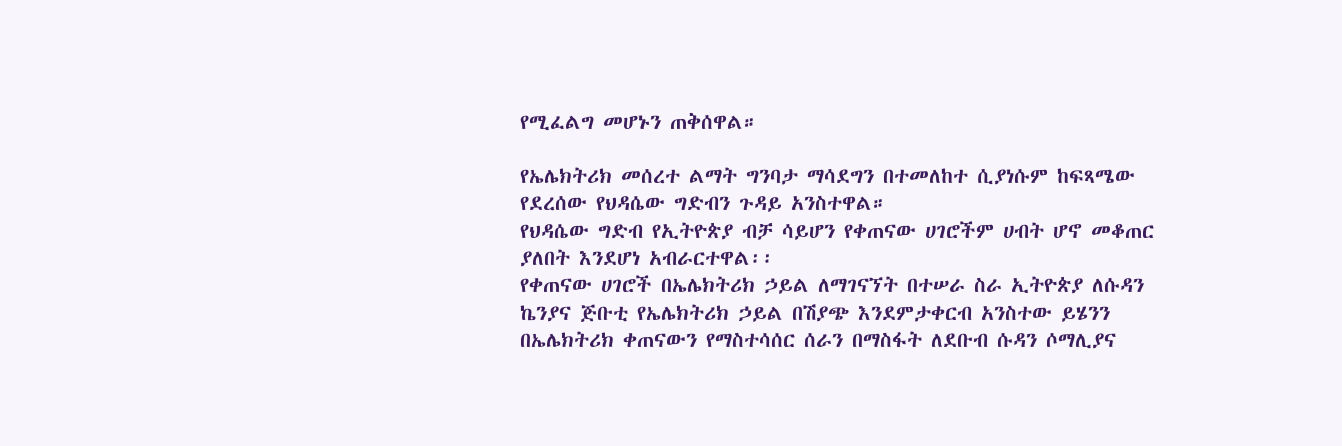የሚፈልግ መሆኑን ጠቅሰዋል።

የኤሌክትሪክ መሰረተ ልማት ግንባታ ማሳደግን በተመለከተ ሲያነሱም ከፍጻሜው የደረሰው የህዳሴው ግድብን ጉዳይ አንስተዋል።
የህዳሴው ግድብ የኢትዮጵያ ብቻ ሳይሆን የቀጠናው ሀገሮችም ሀብት ሆኖ መቆጠር ያለበት እንደሆነ አብራርተዋል፡፡
የቀጠናው ሀገሮች በኤሌክትሪክ ኃይል ለማገናኘት በተሠራ ስራ ኢትዮጵያ ለሱዳን ኬንያና ጅቡቲ የኤሌክትሪክ ኃይል በሽያጭ እንደምታቀርብ አንስተው ይሄንን በኤሌክትሪክ ቀጠናውን የማስተሳሰር ሰራን በማስፋት ለደቡብ ሱዳን ሶማሊያና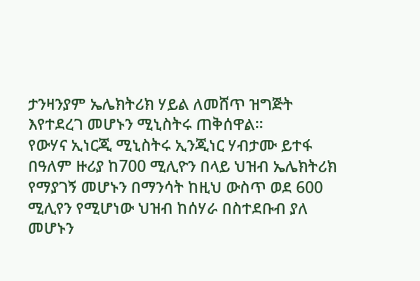ታንዛንያም ኤሌክትሪክ ሃይል ለመሸጥ ዝግጅት እየተደረገ መሆኑን ሚኒስትሩ ጠቅሰዋል፡፡
የውሃና ኢነርጂ ሚኒስትሩ ኢንጂነር ሃብታሙ ይተፋ በዓለም ዙሪያ ከ700 ሚሊዮን በላይ ህዝብ ኤሌክትሪክ የማያገኝ መሆኑን በማንሳት ከዚህ ውስጥ ወደ 600 ሚሊየን የሚሆነው ህዝብ ከሰሃራ በስተደቡብ ያለ መሆኑን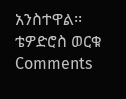አንስተዋል፡፡
ቴዎድሮስ ወርቁ
Comments